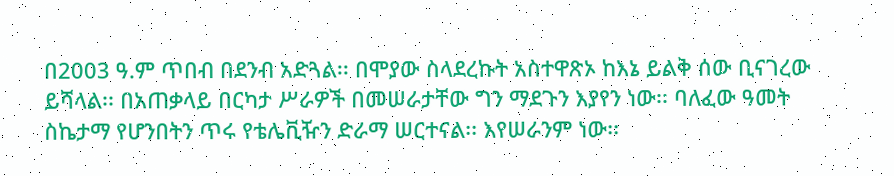በ2003 ዓ.ም ጥበብ በደንብ አድጓል፡፡ በሞያው ስላደረኩት አስተዋጽኦ ከእኔ ይልቅ ሰው ቢናገረው ይሻላል፡፡ በአጠቃላይ በርካታ ሥራዎች በመሠራታቸው ግን ማደጉን እያየን ነው፡፡ ባለፈው ዓመት ስኬታማ የሆንበትን ጥሩ የቴሌቪዥን ድራማ ሠርተናል፡፡ እየሠራንም ነው፡፡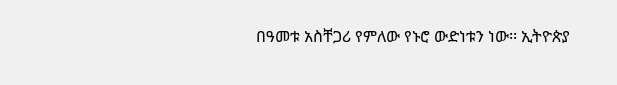በዓመቱ አስቸጋሪ የምለው የኑሮ ውድነቱን ነው፡፡ ኢትዮጵያ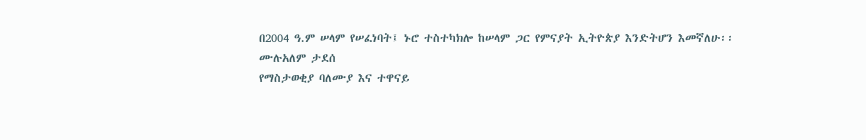በ2004 ዓ.ም ሠላም የሠፈነባት፤ ኑሮ ተስተካክሎ ከሠላም ጋር የምናያት ኢትዮጵያ እንድትሆን እመኛለሁ፡፡
ሙሉአለም ታደሰ
የማስታወቂያ ባለሙያ እና ተዋናይ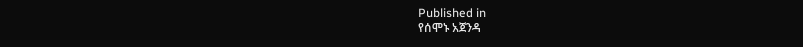Published in
የሰሞኑ አጀንዳ